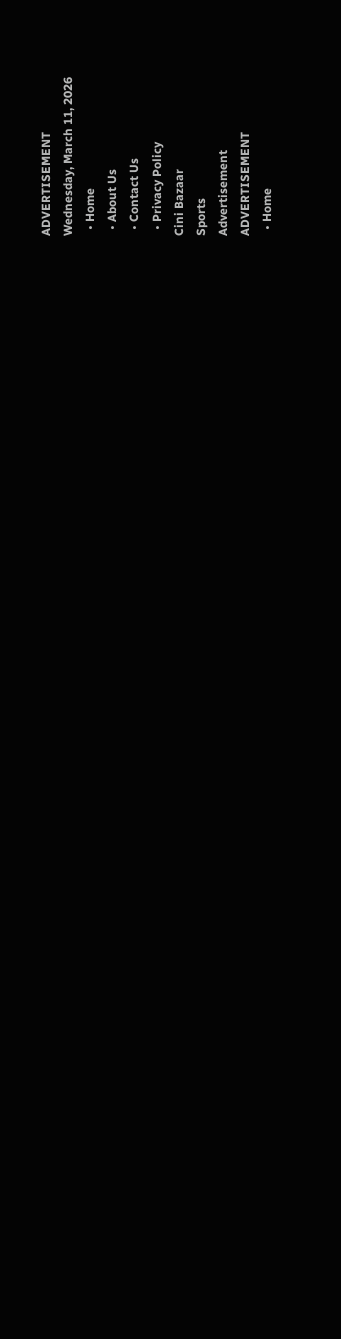ADVERTISEMENT
Wednesday, March 11, 2026
  • Home
  • About Us
  • Contact Us
  • Privacy Policy
Cini Bazaar
Sports
Advertisement
ADVERTISEMENT
  • Home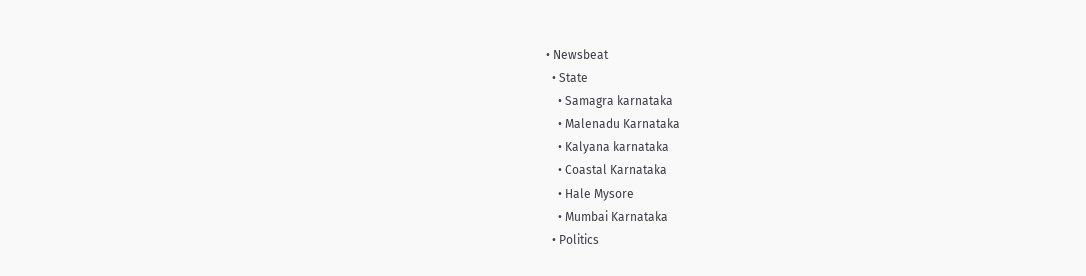• Newsbeat
  • State
    • Samagra karnataka
    • Malenadu Karnataka
    • Kalyana karnataka
    • Coastal Karnataka
    • Hale Mysore
    • Mumbai Karnataka
  • Politics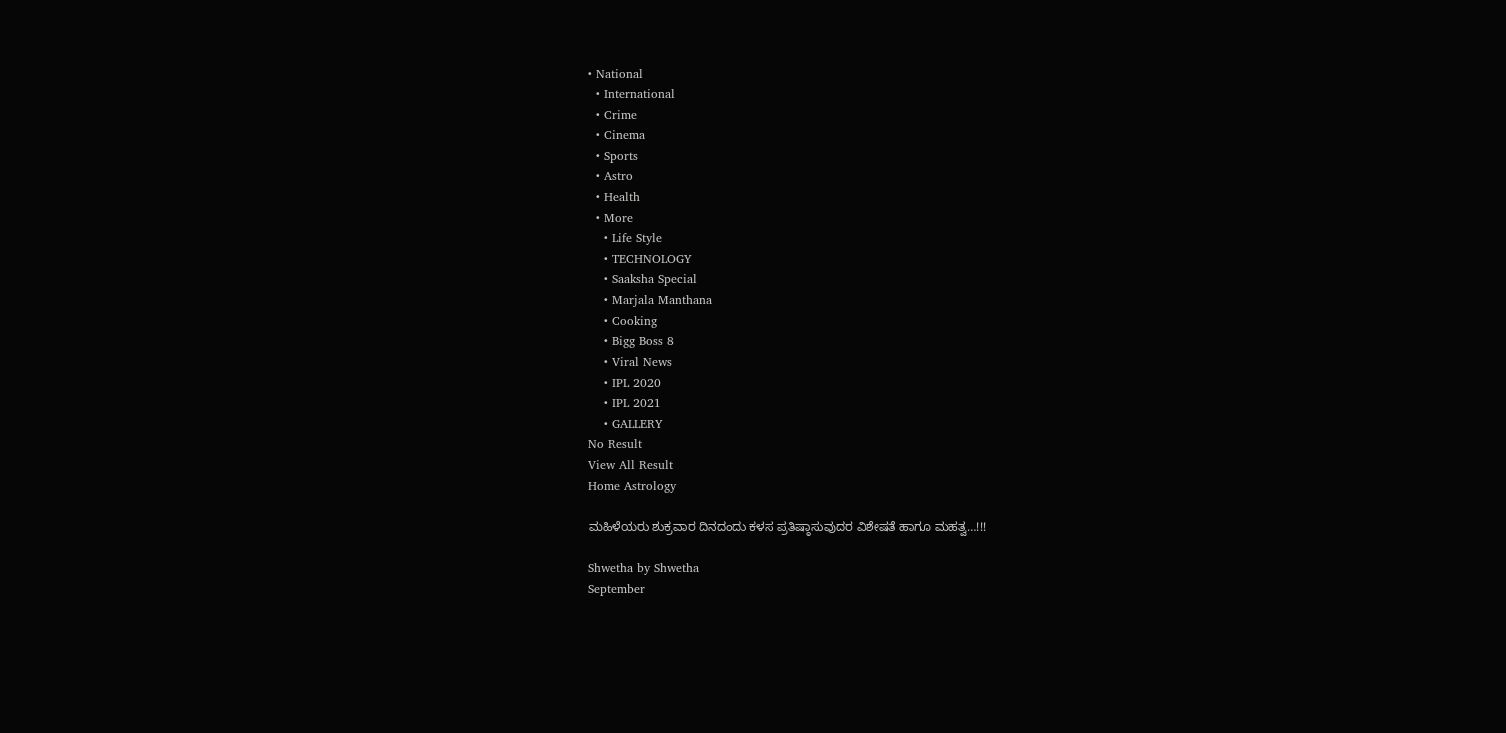• National
  • International
  • Crime
  • Cinema
  • Sports
  • Astro
  • Health
  • More
    • Life Style
    • TECHNOLOGY
    • Saaksha Special
    • Marjala Manthana
    • Cooking
    • Bigg Boss 8
    • Viral News
    • IPL 2020
    • IPL 2021
    • GALLERY
No Result
View All Result
Home Astrology

ಮಹಿಳೆಯರು ಶುಕ್ರವಾರ ದಿನದಂದು ಕಳಸ ಪ್ರತಿಷ್ಠಾಸುವುದರ ವಿಶೇಷತೆ ಹಾಗೂ ಮಹತ್ವ…!!!

Shwetha by Shwetha
September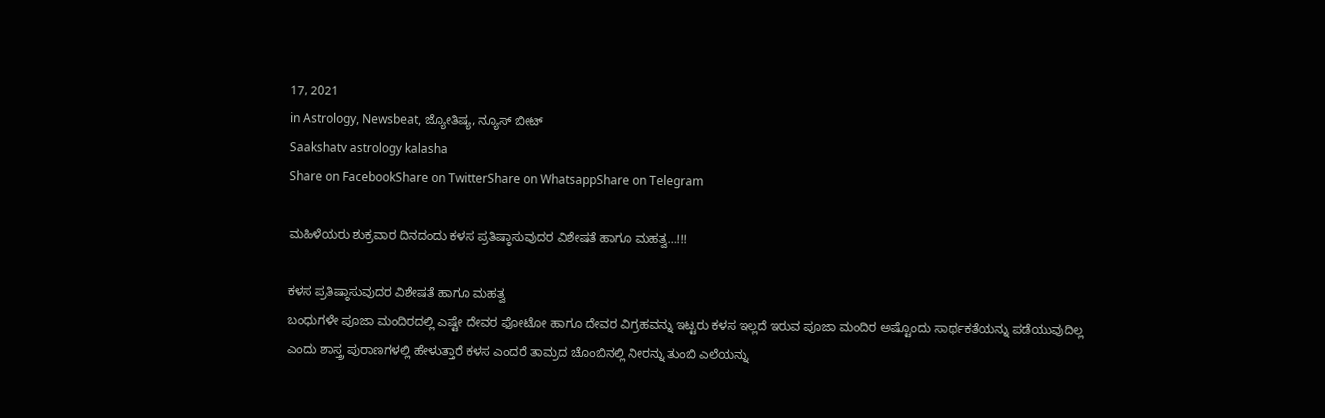17, 2021
in Astrology, Newsbeat, ಜ್ಯೋತಿಷ್ಯ, ನ್ಯೂಸ್ ಬೀಟ್
Saakshatv astrology kalasha
Share on FacebookShare on TwitterShare on WhatsappShare on Telegram

ಮಹಿಳೆಯರು ಶುಕ್ರವಾರ ದಿನದಂದು ಕಳಸ ಪ್ರತಿಷ್ಠಾಸುವುದರ ವಿಶೇಷತೆ ಹಾಗೂ ಮಹತ್ವ…!!!

ಕಳಸ ಪ್ರತಿಷ್ಠಾಸುವುದರ ವಿಶೇಷತೆ ಹಾಗೂ ಮಹತ್ವ
ಬಂಧುಗಳೇ ಪೂಜಾ ಮಂದಿರದಲ್ಲಿ ಎಷ್ಟೇ ದೇವರ ಫೋಟೋ ಹಾಗೂ ದೇವರ ವಿಗ್ರಹವನ್ನು ಇಟ್ಟರು ಕಳಸ ಇಲ್ಲದೆ ಇರುವ ಪೂಜಾ ಮಂದಿರ ಅಷ್ಟೊಂದು ಸಾರ್ಥಕತೆಯನ್ನು ಪಡೆಯುವುದಿಲ್ಲ ಎಂದು ಶಾಸ್ತ್ರ ಪುರಾಣಗಳಲ್ಲಿ ಹೇಳುತ್ತಾರೆ ಕಳಸ ಎಂದರೆ ತಾಮ್ರದ ಚೊಂಬಿನಲ್ಲಿ ನೀರನ್ನು ತುಂಬಿ ಎಲೆಯನ್ನು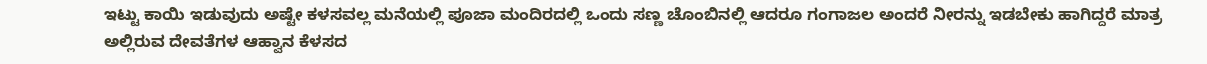ಇಟ್ಟು ಕಾಯಿ ಇಡುವುದು ಅಷ್ಟೇ ಕಳಸವಲ್ಲ ಮನೆಯಲ್ಲಿ ಪೂಜಾ ಮಂದಿರದಲ್ಲಿ ಒಂದು ಸಣ್ಣ ಚೊಂಬಿನಲ್ಲಿ ಆದರೂ ಗಂಗಾಜಲ ಅಂದರೆ ನೀರನ್ನು ಇಡಬೇಕು ಹಾಗಿದ್ದರೆ ಮಾತ್ರ ಅಲ್ಲಿರುವ ದೇವತೆಗಳ ಆಹ್ವಾನ ಕೆಳಸದ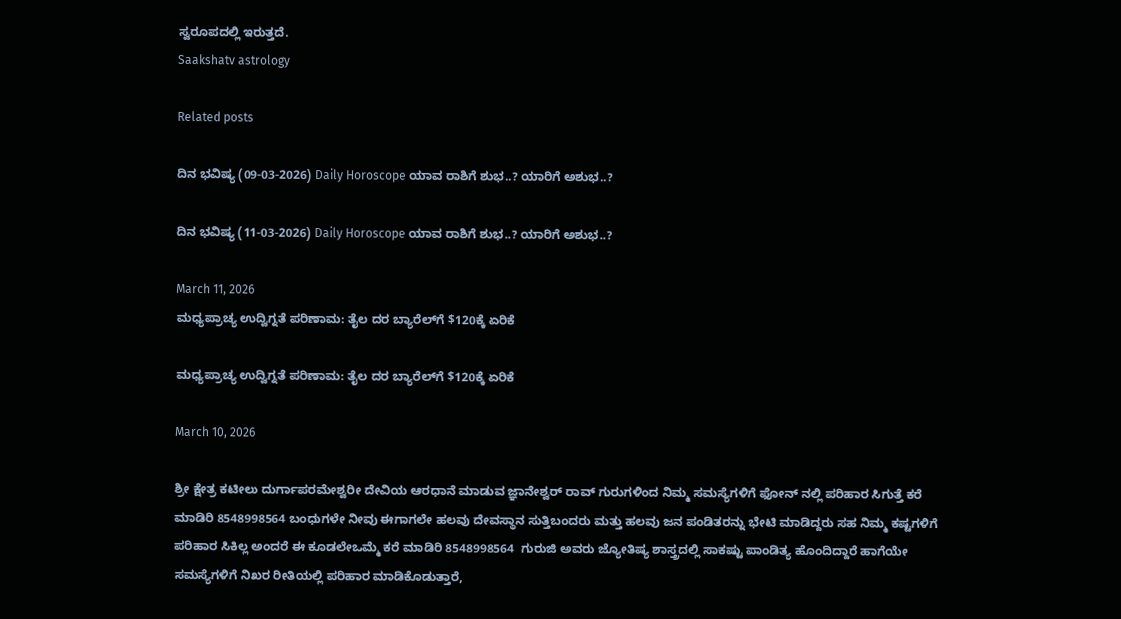ಸ್ವರೂಪದಲ್ಲಿ ಇರುತ್ತದೆ.
Saakshatv astrology

Related posts

ದಿನ ಭವಿಷ್ಯ (09-03-2026) Daily Horoscope ಯಾವ ರಾಶಿಗೆ ಶುಭ..? ಯಾರಿಗೆ ಅಶುಭ..?

ದಿನ ಭವಿಷ್ಯ (11-03-2026) Daily Horoscope ಯಾವ ರಾಶಿಗೆ ಶುಭ..? ಯಾರಿಗೆ ಅಶುಭ..?

March 11, 2026
ಮಧ್ಯಪ್ರಾಚ್ಯ ಉದ್ವಿಗ್ನತೆ ಪರಿಣಾಮ: ತೈಲ ದರ ಬ್ಯಾರೆಲ್‌ಗೆ $120ಕ್ಕೆ ಏರಿಕೆ

ಮಧ್ಯಪ್ರಾಚ್ಯ ಉದ್ವಿಗ್ನತೆ ಪರಿಣಾಮ: ತೈಲ ದರ ಬ್ಯಾರೆಲ್‌ಗೆ $120ಕ್ಕೆ ಏರಿಕೆ

March 10, 2026

ಶ್ರೀ ಕ್ಷೇತ್ರ ಕಟೀಲು ದುರ್ಗಾಪರಮೇಶ್ವರೀ ದೇವಿಯ ಆರಧಾನೆ ಮಾಡುವ ಜ್ಞಾನೇಶ್ವರ್ ರಾವ್ ಗುರುಗಳಿಂದ ನಿಮ್ಮ ಸಮಸ್ಯೆಗಳಿಗೆ ಫೋನ್ ನಲ್ಲಿ ಪರಿಹಾರ ಸಿಗುತ್ತೆ ಕರೆ ಮಾಡಿರಿ 8548998564 ಬಂಧುಗಳೇ ನೀವು ಈಗಾಗಲೇ ಹಲವು ದೇವಸ್ಥಾನ ಸುತ್ತಿಬಂದರು ಮತ್ತು ಹಲವು ಜನ ಪಂಡಿತರನ್ನು ಭೇಟಿ ಮಾಡಿದ್ದರು ಸಹ ನಿಮ್ಮ ಕಷ್ಟಗಳಿಗೆ ಪರಿಹಾರ ಸಿಕಿಲ್ಲ ಅಂದರೆ ಈ ಕೂಡಲೇಒಮ್ಮೆ ಕರೆ ಮಾಡಿರಿ 8548998564  ಗುರುಜಿ ಅವರು ಜ್ಯೋತಿಷ್ಯ ಶಾಸ್ತ್ರದಲ್ಲಿ ಸಾಕಷ್ಟು ಪಾಂಡಿತ್ಯ ಹೊಂದಿದ್ದಾರೆ ಹಾಗೆಯೇ ಸಮಸ್ಯೆಗಳಿಗೆ ನಿಖರ ರೀತಿಯಲ್ಲಿ ಪರಿಹಾರ ಮಾಡಿಕೊಡುತ್ತಾರೆ,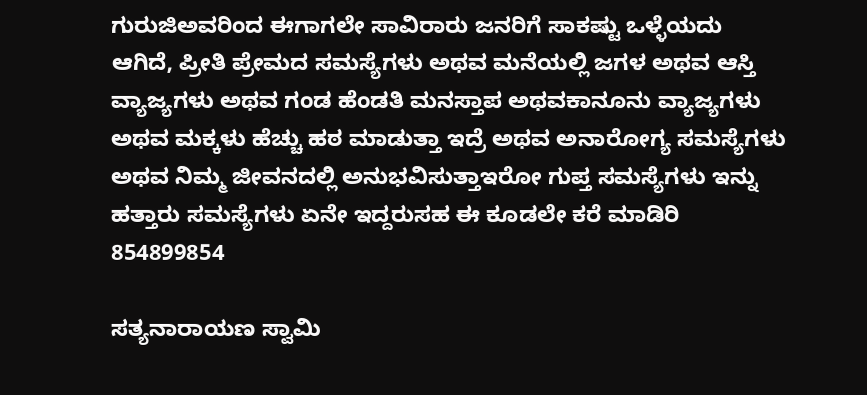ಗುರುಜಿಅವರಿಂದ ಈಗಾಗಲೇ ಸಾವಿರಾರು ಜನರಿಗೆ ಸಾಕಷ್ಟು ಒಳ್ಳೆಯದು ಆಗಿದೆ, ಪ್ರೀತಿ ಪ್ರೇಮದ ಸಮಸ್ಯೆಗಳು ಅಥವ ಮನೆಯಲ್ಲಿ ಜಗಳ ಅಥವ ಆಸ್ತಿ ವ್ಯಾಜ್ಯಗಳು ಅಥವ ಗಂಡ ಹೆಂಡತಿ ಮನಸ್ತಾಪ ಅಥವಕಾನೂನು ವ್ಯಾಜ್ಯಗಳು ಅಥವ ಮಕ್ಕಳು ಹೆಚ್ಚು ಹಠ ಮಾಡುತ್ತಾ ಇದ್ರೆ ಅಥವ ಅನಾರೋಗ್ಯ ಸಮಸ್ಯೆಗಳು ಅಥವ ನಿಮ್ಮ ಜೀವನದಲ್ಲಿ ಅನುಭವಿಸುತ್ತಾಇರೋ ಗುಪ್ತ ಸಮಸ್ಯೆಗಳು ಇನ್ನು ಹತ್ತಾರು ಸಮಸ್ಯೆಗಳು ಏನೇ ಇದ್ದರುಸಹ ಈ ಕೂಡಲೇ ಕರೆ ಮಾಡಿರಿ 854899854

ಸತ್ಯನಾರಾಯಣ ಸ್ವಾಮಿ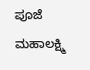ಪೂಜೆ ಮಹಾಲಕ್ಷ್ಮಿ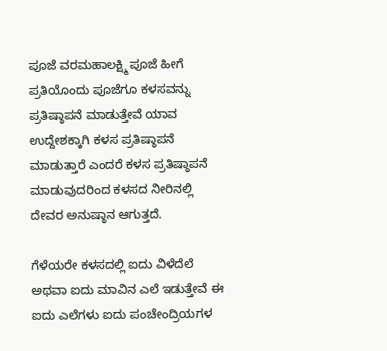ಪೂಜೆ ವರಮಹಾಲಕ್ಷ್ಮಿ ಪೂಜೆ ಹೀಗೆ ಪ್ರತಿಯೊಂದು ಪೂಜೆಗೂ ಕಳಸವನ್ನು ಪ್ರತಿಷ್ಠಾಪನೆ ಮಾಡುತ್ತೇವೆ ಯಾವ ಉದ್ದೇಶಕ್ಕಾಗಿ ಕಳಸ ಪ್ರತಿಷ್ಠಾಪನೆ ಮಾಡುತ್ತಾರೆ ಎಂದರೆ ಕಳಸ ಪ್ರತಿಷ್ಠಾಪನೆ ಮಾಡುವುದರಿಂದ ಕಳಸದ ನೀರಿನಲ್ಲಿ ದೇವರ ಅನುಷ್ಠಾನ ಆಗುತ್ತದೆ.

ಗೆಳೆಯರೇ ಕಳಸದಲ್ಲಿ ಐದು ವಿಳೆದೆಲೆ ಅಥವಾ ಐದು ಮಾವಿನ ಎಲೆ ಇಡುತ್ತೇವೆ ಈ ಐದು ಎಲೆಗಳು ಐದು ಪಂಚೇಂದ್ರಿಯಗಳ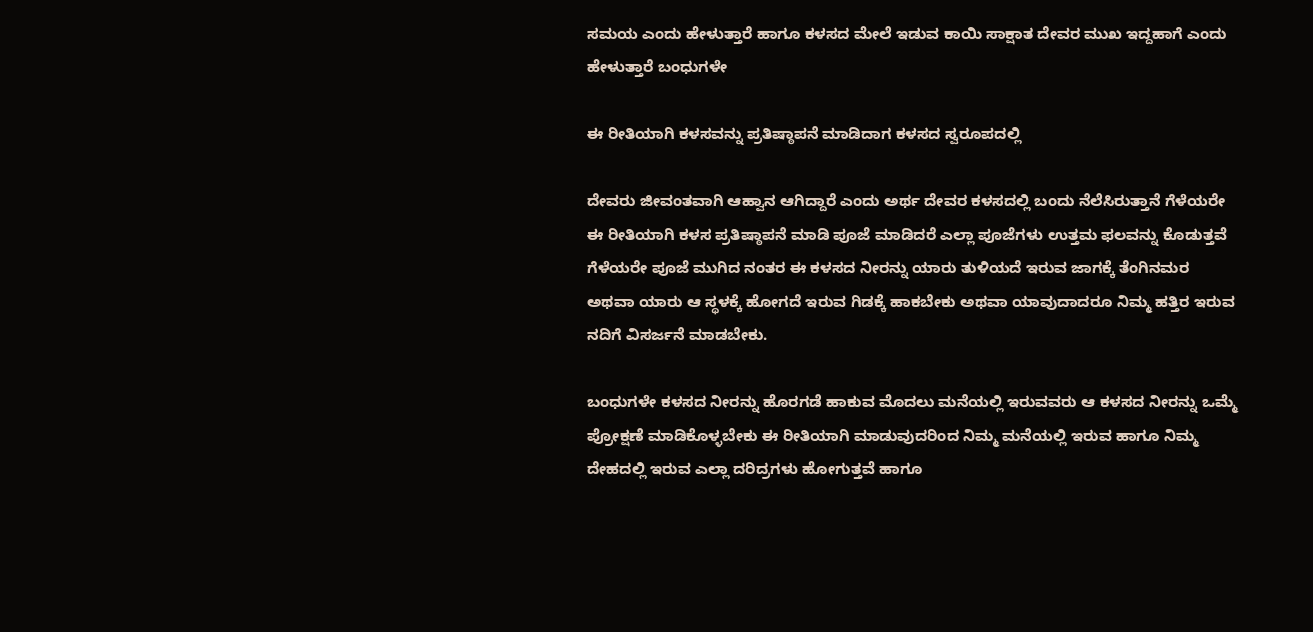ಸಮಯ ಎಂದು ಹೇಳುತ್ತಾರೆ ಹಾಗೂ ಕಳಸದ ಮೇಲೆ ಇಡುವ ಕಾಯಿ ಸಾಕ್ಷಾತ ದೇವರ ಮುಖ ಇದ್ದಹಾಗೆ ಎಂದು ಹೇಳುತ್ತಾರೆ ಬಂಧುಗಳೇ

ಈ ರೀತಿಯಾಗಿ ಕಳಸವನ್ನು ಪ್ರತಿಷ್ಠಾಪನೆ ಮಾಡಿದಾಗ ಕಳಸದ ಸ್ವರೂಪದಲ್ಲಿ

ದೇವರು ಜೀವಂತವಾಗಿ ಆಹ್ವಾನ ಆಗಿದ್ದಾರೆ ಎಂದು ಅರ್ಥ ದೇವರ ಕಳಸದಲ್ಲಿ ಬಂದು ನೆಲೆಸಿರುತ್ತಾನೆ ಗೆಳೆಯರೇ ಈ ರೀತಿಯಾಗಿ ಕಳಸ ಪ್ರತಿಷ್ಠಾಪನೆ ಮಾಡಿ ಪೂಜೆ ಮಾಡಿದರೆ ಎಲ್ಲಾ ಪೂಜೆಗಳು ಉತ್ತಮ ಫಲವನ್ನು ಕೊಡುತ್ತವೆ ಗೆಳೆಯರೇ ಪೂಜೆ ಮುಗಿದ ನಂತರ ಈ ಕಳಸದ ನೀರನ್ನು ಯಾರು ತುಳಿಯದೆ ಇರುವ ಜಾಗಕ್ಕೆ ತೆಂಗಿನಮರ ಅಥವಾ ಯಾರು ಆ ಸ್ಥಳಕ್ಕೆ ಹೋಗದೆ ಇರುವ ಗಿಡಕ್ಕೆ ಹಾಕಬೇಕು ಅಥವಾ ಯಾವುದಾದರೂ ನಿಮ್ಮ ಹತ್ತಿರ ಇರುವ ನದಿಗೆ ವಿಸರ್ಜನೆ ಮಾಡಬೇಕು.

ಬಂಧುಗಳೇ ಕಳಸದ ನೀರನ್ನು ಹೊರಗಡೆ ಹಾಕುವ ಮೊದಲು ಮನೆಯಲ್ಲಿ ಇರುವವರು ಆ ಕಳಸದ ನೀರನ್ನು ಒಮ್ಮೆ ಪ್ರೋಕ್ಷಣೆ ಮಾಡಿಕೊಳ್ಳಬೇಕು ಈ ರೀತಿಯಾಗಿ ಮಾಡುವುದರಿಂದ ನಿಮ್ಮ ಮನೆಯಲ್ಲಿ ಇರುವ ಹಾಗೂ ನಿಮ್ಮ ದೇಹದಲ್ಲಿ ಇರುವ ಎಲ್ಲಾ ದರಿದ್ರಗಳು ಹೋಗುತ್ತವೆ ಹಾಗೂ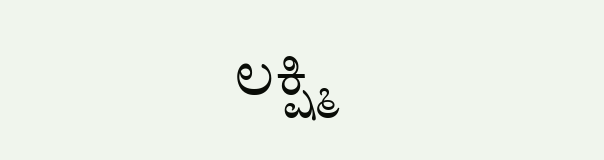ಲಕ್ಷ್ಮಿ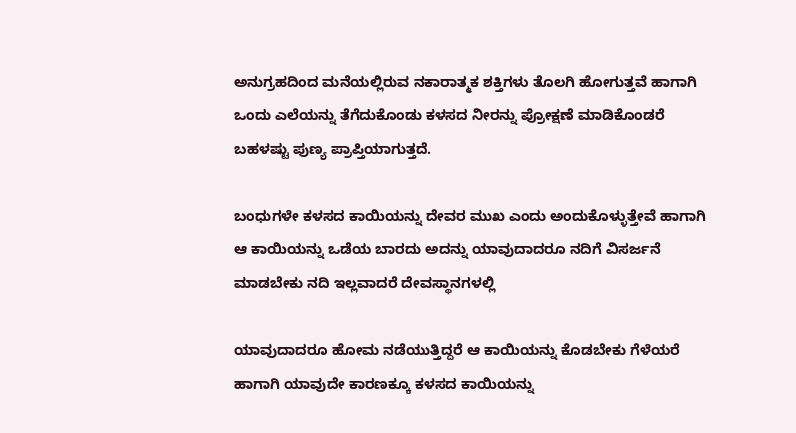ಅನುಗ್ರಹದಿಂದ ಮನೆಯಲ್ಲಿರುವ ನಕಾರಾತ್ಮಕ ಶಕ್ತಿಗಳು ತೊಲಗಿ ಹೋಗುತ್ತವೆ ಹಾಗಾಗಿ ಒಂದು ಎಲೆಯನ್ನು ತೆಗೆದುಕೊಂಡು ಕಳಸದ ನೀರನ್ನು ಪ್ರೋಕ್ಷಣೆ ಮಾಡಿಕೊಂಡರೆ ಬಹಳಷ್ಟು ಪುಣ್ಯ ಪ್ರಾಪ್ತಿಯಾಗುತ್ತದೆ.

ಬಂಧುಗಳೇ ಕಳಸದ ಕಾಯಿಯನ್ನು ದೇವರ ಮುಖ ಎಂದು ಅಂದುಕೊಳ್ಳುತ್ತೇವೆ ಹಾಗಾಗಿ ಆ ಕಾಯಿಯನ್ನು ಒಡೆಯ ಬಾರದು ಅದನ್ನು ಯಾವುದಾದರೂ ನದಿಗೆ ವಿಸರ್ಜನೆ ಮಾಡಬೇಕು ನದಿ ಇಲ್ಲವಾದರೆ ದೇವಸ್ಥಾನಗಳಲ್ಲಿ

ಯಾವುದಾದರೂ ಹೋಮ ನಡೆಯುತ್ತಿದ್ದರೆ ಆ ಕಾಯಿಯನ್ನು ಕೊಡಬೇಕು ಗೆಳೆಯರೆ ಹಾಗಾಗಿ ಯಾವುದೇ ಕಾರಣಕ್ಕೂ ಕಳಸದ ಕಾಯಿಯನ್ನು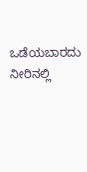ಒಡೆಯಬಾರದು ನೀರಿನಲ್ಲಿ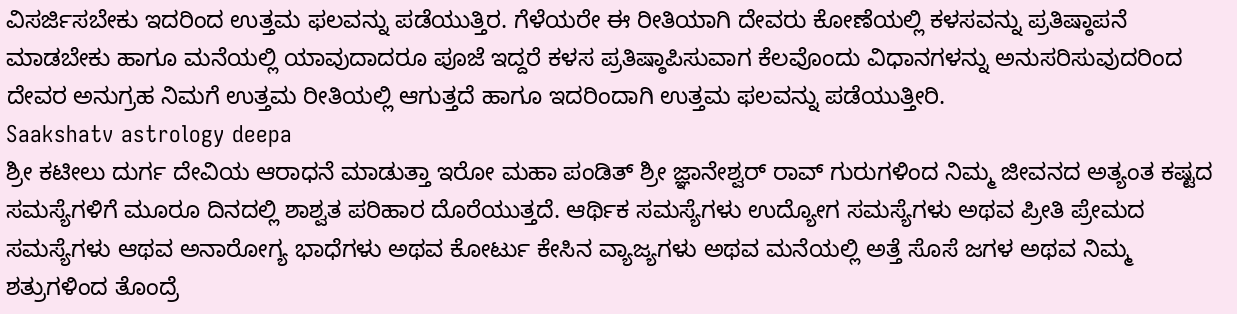ವಿಸರ್ಜಿಸಬೇಕು ಇದರಿಂದ ಉತ್ತಮ ಫಲವನ್ನು ಪಡೆಯುತ್ತಿರ. ಗೆಳೆಯರೇ ಈ ರೀತಿಯಾಗಿ ದೇವರು ಕೋಣೆಯಲ್ಲಿ ಕಳಸವನ್ನು ಪ್ರತಿಷ್ಠಾಪನೆ ಮಾಡಬೇಕು ಹಾಗೂ ಮನೆಯಲ್ಲಿ ಯಾವುದಾದರೂ ಪೂಜೆ ಇದ್ದರೆ ಕಳಸ ಪ್ರತಿಷ್ಠಾಪಿಸುವಾಗ ಕೆಲವೊಂದು ವಿಧಾನಗಳನ್ನು ಅನುಸರಿಸುವುದರಿಂದ ದೇವರ ಅನುಗ್ರಹ ನಿಮಗೆ ಉತ್ತಮ ರೀತಿಯಲ್ಲಿ ಆಗುತ್ತದೆ ಹಾಗೂ ಇದರಿಂದಾಗಿ ಉತ್ತಮ ಫಲವನ್ನು ಪಡೆಯುತ್ತೀರಿ.
Saakshatv astrology deepa
ಶ್ರೀ ಕಟೀಲು ದುರ್ಗ ದೇವಿಯ ಆರಾಧನೆ ಮಾಡುತ್ತಾ ಇರೋ ಮಹಾ ಪಂಡಿತ್ ಶ್ರೀ ಜ್ಞಾನೇಶ್ವರ್ ರಾವ್ ಗುರುಗಳಿಂದ ನಿಮ್ಮ ಜೀವನದ ಅತ್ಯಂತ ಕಷ್ಟದ ಸಮಸ್ಯೆಗಳಿಗೆ ಮೂರೂ ದಿನದಲ್ಲಿ ಶಾಶ್ವತ ಪರಿಹಾರ ದೊರೆಯುತ್ತದೆ. ಆರ್ಥಿಕ ಸಮಸ್ಯೆಗಳು ಉದ್ಯೋಗ ಸಮಸ್ಯೆಗಳು ಅಥವ ಪ್ರೀತಿ ಪ್ರೇಮದ ಸಮಸ್ಯೆಗಳು ಆಥವ ಅನಾರೋಗ್ಯ ಭಾಧೆಗಳು ಅಥವ ಕೋರ್ಟು ಕೇಸಿನ ವ್ಯಾಜ್ಯಗಳು ಅಥವ ಮನೆಯಲ್ಲಿ ಅತ್ತೆ ಸೊಸೆ ಜಗಳ ಅಥವ ನಿಮ್ಮ ಶತ್ರುಗಳಿಂದ ತೊಂದ್ರೆ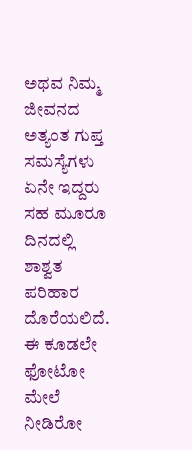ಅಥವ ನಿಮ್ಮ ಜೀವನದ ಅತ್ಯಂತ ಗುಪ್ತ ಸಮಸ್ಯೆಗಳು ಏನೇ ಇದ್ದರು ಸಹ ಮೂರೂ ದಿನದಲ್ಲಿ ಶಾಶ್ವತ ಪರಿಹಾರ ದೊರೆಯಲಿದೆ. ಈ ಕೂಡಲೇ ಫೋಟೋ ಮೇಲೆ ನೀಡಿರೋ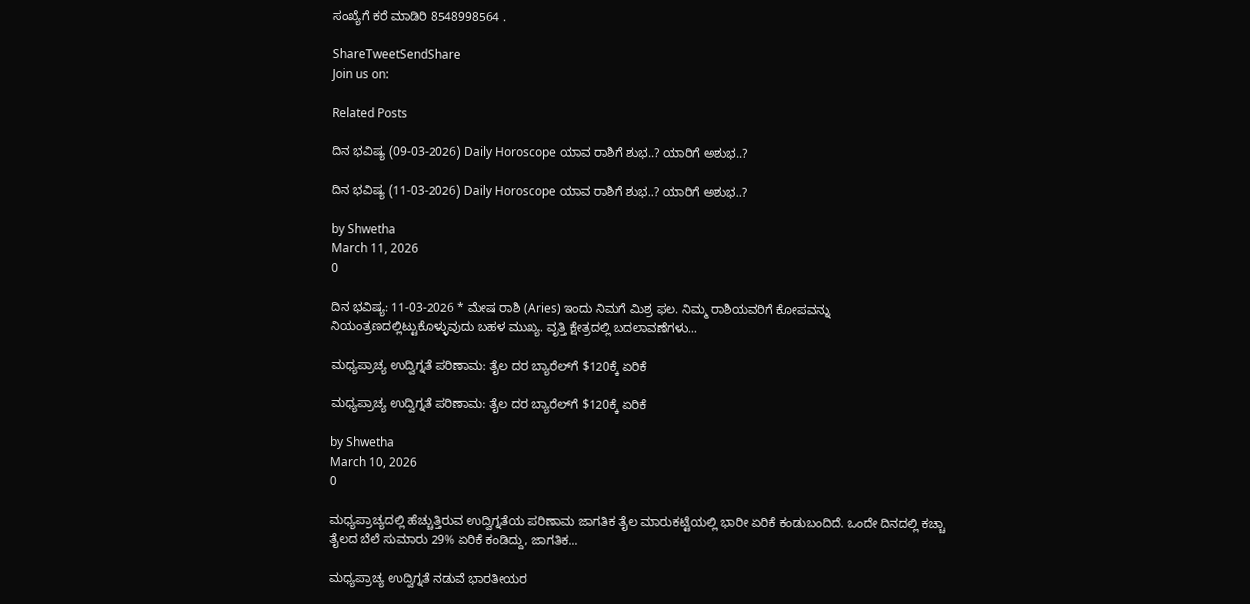ಸಂಖ್ಯೆಗೆ ಕರೆ ಮಾಡಿರಿ 8548998564 .

ShareTweetSendShare
Join us on:

Related Posts

ದಿನ ಭವಿಷ್ಯ (09-03-2026) Daily Horoscope ಯಾವ ರಾಶಿಗೆ ಶುಭ..? ಯಾರಿಗೆ ಅಶುಭ..?

ದಿನ ಭವಿಷ್ಯ (11-03-2026) Daily Horoscope ಯಾವ ರಾಶಿಗೆ ಶುಭ..? ಯಾರಿಗೆ ಅಶುಭ..?

by Shwetha
March 11, 2026
0

ದಿನ ಭವಿಷ್ಯ: 11-03-2026 * ಮೇಷ ರಾಶಿ (Aries) ಇಂದು ನಿಮಗೆ ಮಿಶ್ರ ಫಲ. ನಿಮ್ಮ ರಾಶಿಯವರಿಗೆ ಕೋಪವನ್ನು ನಿಯಂತ್ರಣದಲ್ಲಿಟ್ಟುಕೊಳ್ಳುವುದು ಬಹಳ ಮುಖ್ಯ. ವೃತ್ತಿ ಕ್ಷೇತ್ರದಲ್ಲಿ ಬದಲಾವಣೆಗಳು...

ಮಧ್ಯಪ್ರಾಚ್ಯ ಉದ್ವಿಗ್ನತೆ ಪರಿಣಾಮ: ತೈಲ ದರ ಬ್ಯಾರೆಲ್‌ಗೆ $120ಕ್ಕೆ ಏರಿಕೆ

ಮಧ್ಯಪ್ರಾಚ್ಯ ಉದ್ವಿಗ್ನತೆ ಪರಿಣಾಮ: ತೈಲ ದರ ಬ್ಯಾರೆಲ್‌ಗೆ $120ಕ್ಕೆ ಏರಿಕೆ

by Shwetha
March 10, 2026
0

ಮಧ್ಯಪ್ರಾಚ್ಯದಲ್ಲಿ ಹೆಚ್ಚುತ್ತಿರುವ ಉದ್ವಿಗ್ನತೆಯ ಪರಿಣಾಮ ಜಾಗತಿಕ ತೈಲ ಮಾರುಕಟ್ಟೆಯಲ್ಲಿ ಭಾರೀ ಏರಿಕೆ ಕಂಡುಬಂದಿದೆ. ಒಂದೇ ದಿನದಲ್ಲಿ ಕಚ್ಚಾ ತೈಲದ ಬೆಲೆ ಸುಮಾರು 29% ಏರಿಕೆ ಕಂಡಿದ್ದು, ಜಾಗತಿಕ...

ಮಧ್ಯಪ್ರಾಚ್ಯ ಉದ್ವಿಗ್ನತೆ ನಡುವೆ ಭಾರತೀಯರ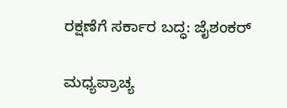ರಕ್ಷಣೆಗೆ ಸರ್ಕಾರ ಬದ್ಧ: ಜೈಶಂಕರ್

ಮಧ್ಯಪ್ರಾಚ್ಯ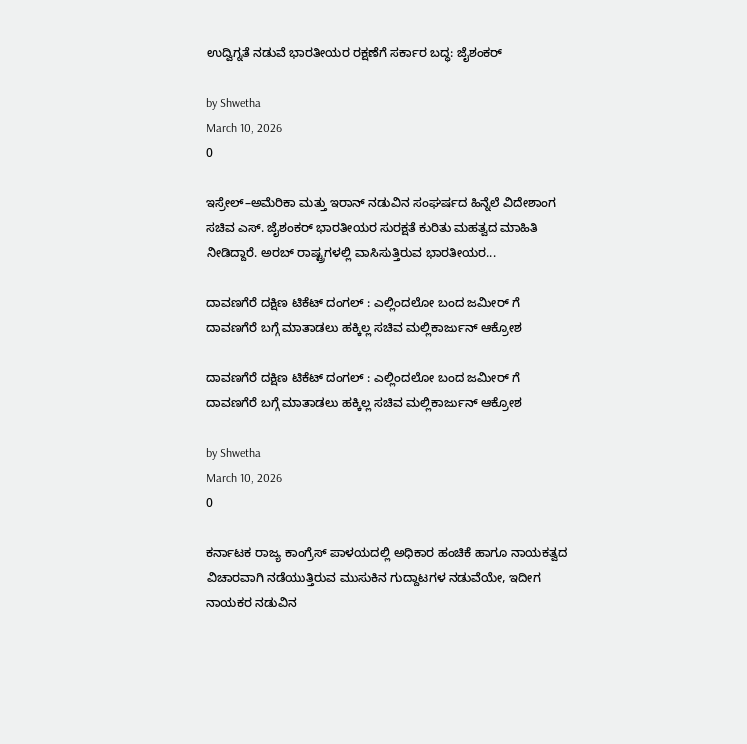ಉದ್ವಿಗ್ನತೆ ನಡುವೆ ಭಾರತೀಯರ ರಕ್ಷಣೆಗೆ ಸರ್ಕಾರ ಬದ್ಧ: ಜೈಶಂಕರ್

by Shwetha
March 10, 2026
0

ಇಸ್ರೇಲ್–ಅಮೆರಿಕಾ ಮತ್ತು ಇರಾನ್ ನಡುವಿನ ಸಂಘರ್ಷದ ಹಿನ್ನೆಲೆ ವಿದೇಶಾಂಗ ಸಚಿವ ಎಸ್. ಜೈಶಂಕರ್ ಭಾರತೀಯರ ಸುರಕ್ಷತೆ ಕುರಿತು ಮಹತ್ವದ ಮಾಹಿತಿ ನೀಡಿದ್ದಾರೆ. ಅರಬ್ ರಾಷ್ಟ್ರಗಳಲ್ಲಿ ವಾಸಿಸುತ್ತಿರುವ ಭಾರತೀಯರ...

ದಾವಣಗೆರೆ ದಕ್ಷಿಣ ಟಿಕೆಟ್ ದಂಗಲ್ : ಎಲ್ಲಿಂದಲೋ ಬಂದ ಜಮೀರ್ ಗೆ ದಾವಣಗೆರೆ ಬಗ್ಗೆ ಮಾತಾಡಲು ಹಕ್ಕಿಲ್ಲ ಸಚಿವ ಮಲ್ಲಿಕಾರ್ಜುನ್ ಆಕ್ರೋಶ

ದಾವಣಗೆರೆ ದಕ್ಷಿಣ ಟಿಕೆಟ್ ದಂಗಲ್ : ಎಲ್ಲಿಂದಲೋ ಬಂದ ಜಮೀರ್ ಗೆ ದಾವಣಗೆರೆ ಬಗ್ಗೆ ಮಾತಾಡಲು ಹಕ್ಕಿಲ್ಲ ಸಚಿವ ಮಲ್ಲಿಕಾರ್ಜುನ್ ಆಕ್ರೋಶ

by Shwetha
March 10, 2026
0

ಕರ್ನಾಟಕ ರಾಜ್ಯ ಕಾಂಗ್ರೆಸ್ ಪಾಳಯದಲ್ಲಿ ಅಧಿಕಾರ ಹಂಚಿಕೆ ಹಾಗೂ ನಾಯಕತ್ವದ ವಿಚಾರವಾಗಿ ನಡೆಯುತ್ತಿರುವ ಮುಸುಕಿನ ಗುದ್ದಾಟಗಳ ನಡುವೆಯೇ, ಇದೀಗ ನಾಯಕರ ನಡುವಿನ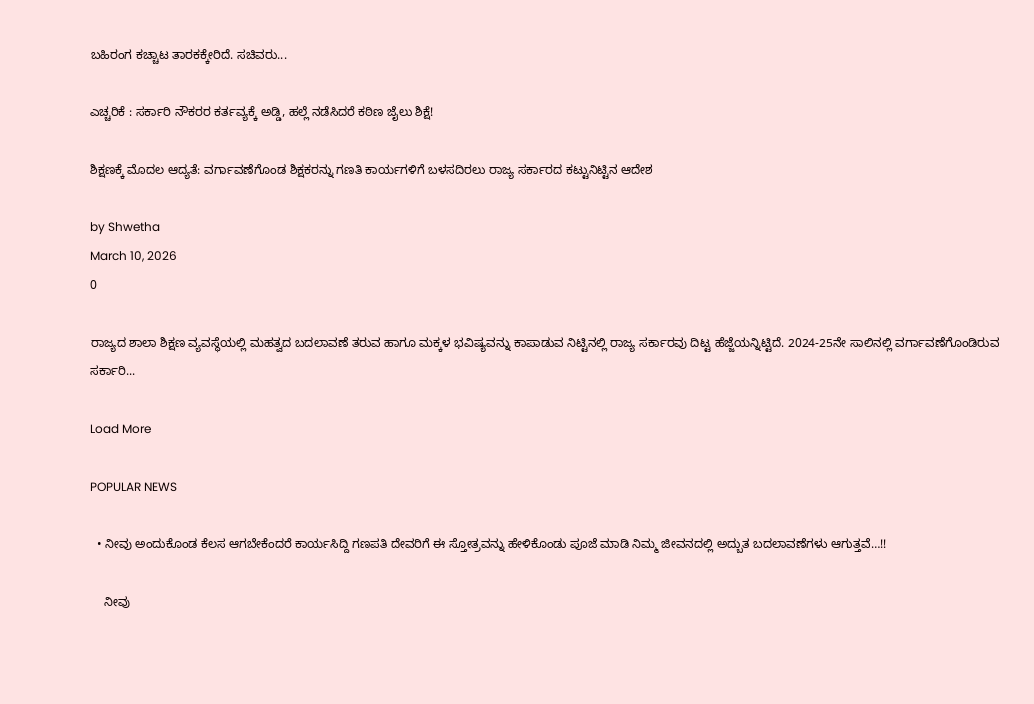ಬಹಿರಂಗ ಕಚ್ಚಾಟ ತಾರಕಕ್ಕೇರಿದೆ. ಸಚಿವರು...

ಎಚ್ಚರಿಕೆ : ಸರ್ಕಾರಿ ನೌಕರರ ಕರ್ತವ್ಯಕ್ಕೆ ಅಡ್ಡಿ, ಹಲ್ಲೆ ನಡೆಸಿದರೆ ಕಠಿಣ ಜೈಲು ಶಿಕ್ಷೆ!

ಶಿಕ್ಷಣಕ್ಕೆ ಮೊದಲ ಆದ್ಯತೆ: ವರ್ಗಾವಣೆಗೊಂಡ ಶಿಕ್ಷಕರನ್ನು ಗಣತಿ ಕಾರ್ಯಗಳಿಗೆ ಬಳಸದಿರಲು ರಾಜ್ಯ ಸರ್ಕಾರದ ಕಟ್ಟುನಿಟ್ಟಿನ ಆದೇಶ

by Shwetha
March 10, 2026
0

ರಾಜ್ಯದ ಶಾಲಾ ಶಿಕ್ಷಣ ವ್ಯವಸ್ಥೆಯಲ್ಲಿ ಮಹತ್ವದ ಬದಲಾವಣೆ ತರುವ ಹಾಗೂ ಮಕ್ಕಳ ಭವಿಷ್ಯವನ್ನು ಕಾಪಾಡುವ ನಿಟ್ಟಿನಲ್ಲಿ ರಾಜ್ಯ ಸರ್ಕಾರವು ದಿಟ್ಟ ಹೆಜ್ಜೆಯನ್ನಿಟ್ಟಿದೆ. 2024-25ನೇ ಸಾಲಿನಲ್ಲಿ ವರ್ಗಾವಣೆಗೊಂಡಿರುವ ಸರ್ಕಾರಿ...

Load More

POPULAR NEWS

  • ನೀವು ಅಂದುಕೊಂಡ ಕೆಲಸ ಆಗಬೇಕೆಂದರೆ ಕಾರ್ಯಸಿದ್ದಿ ಗಣಪತಿ ದೇವರಿಗೆ ಈ ಸ್ತೋತ್ರವನ್ನು ಹೇಳಿಕೊಂಡು ಪೂಜೆ ಮಾಡಿ ನಿಮ್ಮ ಜೀವನದಲ್ಲಿ ಅದ್ಬುತ ಬದಲಾವಣೆಗಳು ಆಗುತ್ತವೆ…!!

    ನೀವು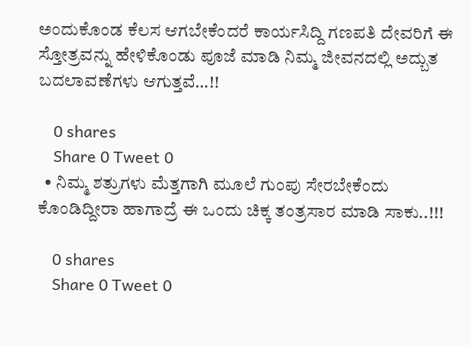ಅಂದುಕೊಂಡ ಕೆಲಸ ಆಗಬೇಕೆಂದರೆ ಕಾರ್ಯಸಿದ್ದಿ ಗಣಪತಿ ದೇವರಿಗೆ ಈ ಸ್ತೋತ್ರವನ್ನು ಹೇಳಿಕೊಂಡು ಪೂಜೆ ಮಾಡಿ ನಿಮ್ಮ ಜೀವನದಲ್ಲಿ ಅದ್ಬುತ ಬದಲಾವಣೆಗಳು ಆಗುತ್ತವೆ…!!

    0 shares
    Share 0 Tweet 0
  • ನಿಮ್ಮ ಶತ್ರುಗಳು ಮೆತ್ತಗಾಗಿ ಮೂಲೆ ಗುಂಪು ಸೇರಬೇಕೆಂದು ಕೊಂಡಿದ್ದೀರಾ ಹಾಗಾದ್ರೆ ಈ ಒಂದು ಚಿಕ್ಕ ತಂತ್ರಸಾರ ಮಾಡಿ ಸಾಕು..!!!

    0 shares
    Share 0 Tweet 0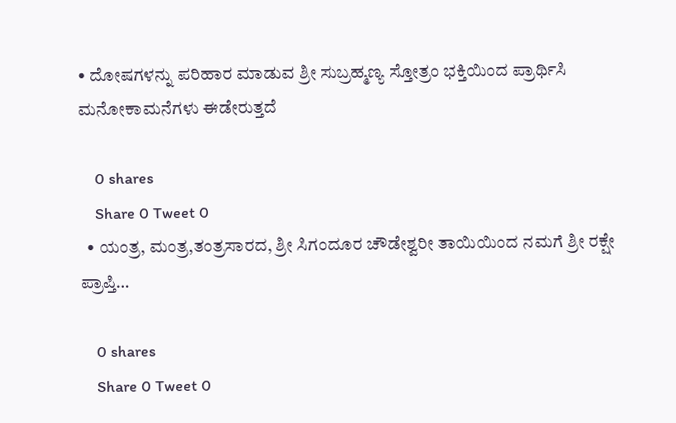• ದೋಷಗಳನ್ನು ಪರಿಹಾರ ಮಾಡುವ ಶ್ರೀ ಸುಬ್ರಹ್ಮಣ್ಯ ಸ್ತೋತ್ರಂ ಭಕ್ತಿಯಿಂದ ಪ್ರಾರ್ಥಿಸಿ ಮನೋಕಾಮನೆಗಳು ಈಡೇರುತ್ತದೆ

    0 shares
    Share 0 Tweet 0
  • ಯಂತ್ರ, ಮಂತ್ರ,ತಂತ್ರಸಾರದ, ಶ್ರೀ ಸಿಗಂದೂರ ಚೌಡೇಶ್ವರೀ ತಾಯಿಯಿಂದ ನಮಗೆ ಶ್ರೀ ರಕ್ಷೇ ಪ್ರಾಪ್ತಿ…

    0 shares
    Share 0 Tweet 0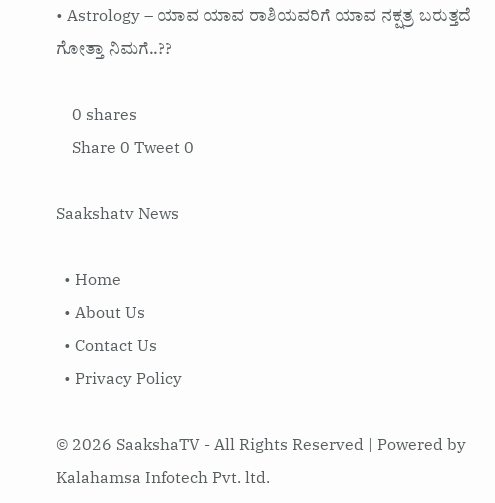• Astrology – ಯಾವ ಯಾವ ರಾಶಿಯವರಿಗೆ ಯಾವ ನಕ್ಷತ್ರ ಬರುತ್ತದೆ ಗೋತ್ತಾ ನಿಮಗೆ..??

    0 shares
    Share 0 Tweet 0

Saakshatv News

  • Home
  • About Us
  • Contact Us
  • Privacy Policy

© 2026 SaakshaTV - All Rights Reserved | Powered by Kalahamsa Infotech Pvt. ltd.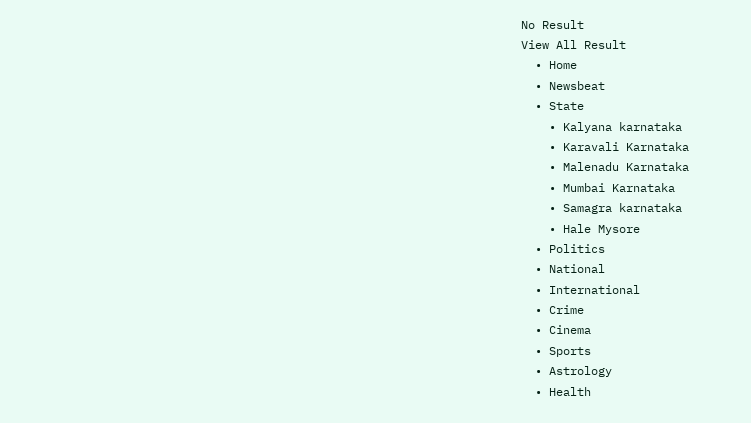No Result
View All Result
  • Home
  • Newsbeat
  • State
    • Kalyana karnataka
    • Karavali Karnataka
    • Malenadu Karnataka
    • Mumbai Karnataka
    • Samagra karnataka
    • Hale Mysore
  • Politics
  • National
  • International
  • Crime
  • Cinema
  • Sports
  • Astrology
  • Health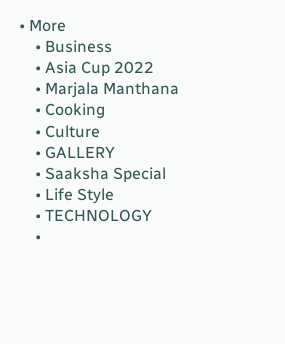• More
    • Business
    • Asia Cup 2022
    • Marjala Manthana
    • Cooking
    • Culture
    • GALLERY
    • Saaksha Special
    • Life Style
    • TECHNOLOGY
    •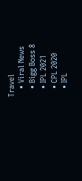Travel
    • Viral News
    • Bigg Boss 8
    • IPL 2021
    • CPL 2020
    • IPL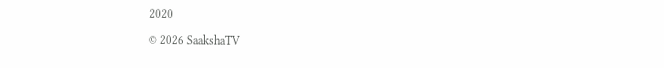2020

© 2026 SaakshaTV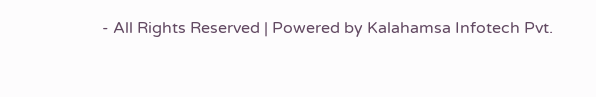- All Rights Reserved | Powered by Kalahamsa Infotech Pvt.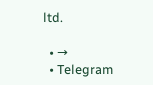ltd.

  • →
  • Telegram